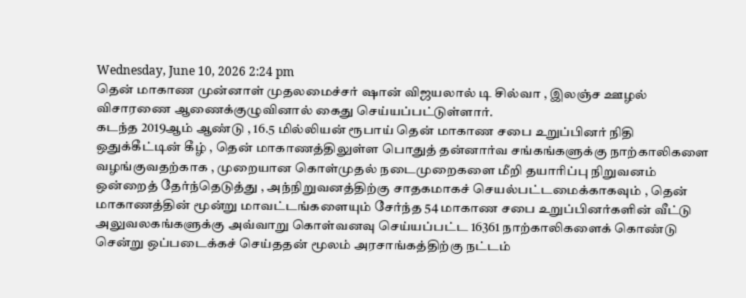Wednesday, June 10, 2026 2:24 pm
தென் மாகாண முன்னாள் முதலமைச்சர் ஷான் விஜயலால் டி சில்வா , இலஞ்ச ஊழல் விசாரணை ஆணைக்குழுவினால் கைது செய்யப்பட்டுள்ளார்.
கடந்த 2019ஆம் ஆண்டு , 16.5 மில்லியன் ரூபாய் தென் மாகாண சபை உறுப்பினர் நிதி ஒதுக்கீட்டின் கீழ் , தென் மாகாணத்திலுள்ள பொதுத் தன்னார்வ சங்கங்களுக்கு நாற்காலிகளை வழங்குவதற்காக , முறையான கொள்முதல் நடைமுறைகளை மீறி தயாரிப்பு நிறுவனம் ஒன்றைத் தேர்ந்தெடுத்து , அந்நிறுவனத்திற்கு சாதகமாகச் செயல்பட்டமைக்காகவும் , தென் மாகாணத்தின் மூன்று மாவட்டங்களையும் சேர்ந்த 54 மாகாண சபை உறுப்பினர்களின் வீட்டு அலுவலகங்களுக்கு அவ்வாறு கொள்வனவு செய்யப்பட்ட 16361 நாற்காலிகளைக் கொண்டு சென்று ஒப்படைக்கச் செய்ததன் மூலம் அரசாங்கத்திற்கு நட்டம்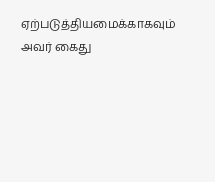ஏற்படுத்தியமைக்காகவும் அவர் கைது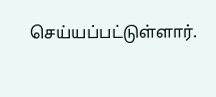செய்யப்பட்டுள்ளார்.